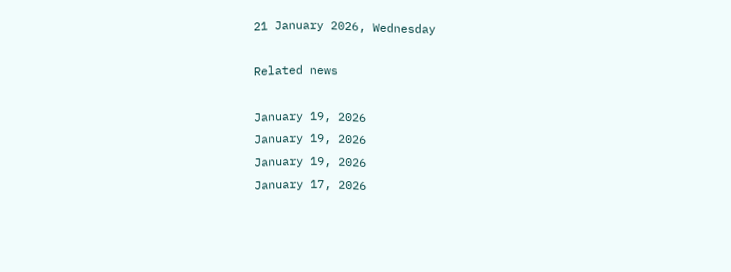21 January 2026, Wednesday

Related news

January 19, 2026
January 19, 2026
January 19, 2026
January 17, 2026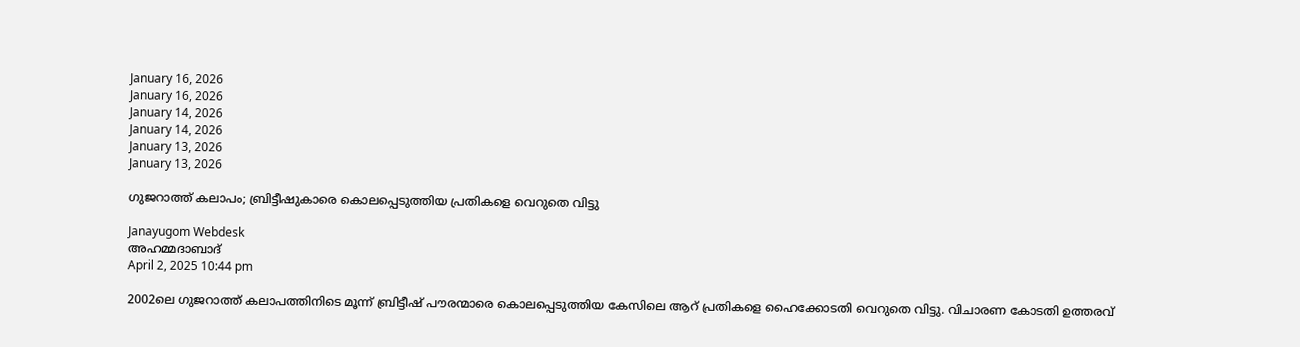January 16, 2026
January 16, 2026
January 14, 2026
January 14, 2026
January 13, 2026
January 13, 2026

ഗുജറാത്ത് കലാപം; ബ്രിട്ടീഷുകാരെ കൊലപ്പെടുത്തിയ പ്രതികളെ വെറുതെ വിട്ടു

Janayugom Webdesk
അഹമ്മദാബാദ്
April 2, 2025 10:44 pm

2002ലെ ഗുജറാത്ത് കലാപത്തിനിടെ മൂന്ന് ബ്രിട്ടീഷ് പൗരന്മാരെ കൊലപ്പെടുത്തിയ കേസിലെ ആറ് പ്രതികളെ ഹൈക്കോടതി വെറുതെ വിട്ടു. വിചാരണ കോടതി ഉത്തരവ്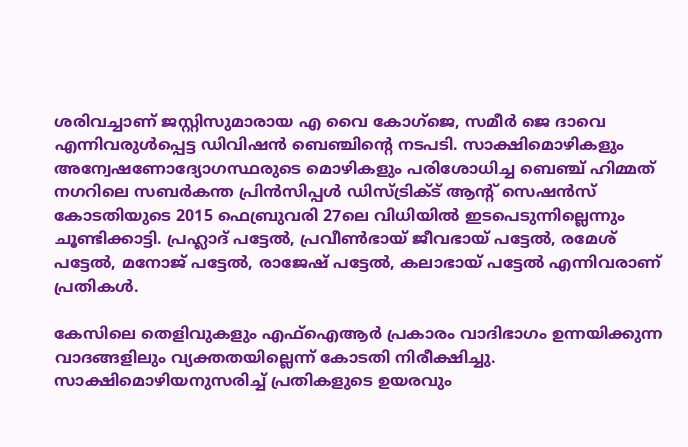ശരിവച്ചാണ് ജസ്റ്റിസുമാരായ എ വൈ കോഗ്ജെ, സമീര്‍ ജെ ദാവെ എന്നിവരുള്‍പ്പെട്ട ഡിവിഷന്‍ ബെഞ്ചിന്റെ നടപടി. സാക്ഷിമൊഴികളും അന്വേഷണോദ്യോഗസ്ഥരുടെ മൊഴികളും പരിശോധിച്ച ബെഞ്ച് ഹിമ്മത് നഗറിലെ സബര്‍കന്ത പ്രിന്‍സിപ്പള്‍ ഡിസ്ട്രിക്ട് ആന്റ് സെഷന്‍സ് കോടതിയുടെ 2015 ഫെബ്രുവരി 27ലെ വിധിയില്‍ ഇടപെടുന്നില്ലെന്നും ചൂണ്ടിക്കാട്ടി. പ്രഹ്ലാദ് പട്ടേല്‍, പ്രവീണ്‍ഭായ് ജീവഭായ് പട്ടേല്‍, രമേശ് പട്ടേല്‍, മനോജ് പട്ടേല്‍, രാജേഷ് പട്ടേല്‍, കലാഭായ് പട്ടേല്‍ എന്നിവരാണ് പ്രതികള്‍.

കേസിലെ തെളിവുകളും എഫ്ഐആര്‍ പ്രകാരം വാദിഭാഗം ഉന്നയിക്കുന്ന വാദങ്ങളിലും വ്യക്തതയില്ലെന്ന് കോടതി നിരീക്ഷിച്ചു. സാക്ഷിമൊഴിയനുസരിച്ച് പ്രതികളുടെ ഉയരവും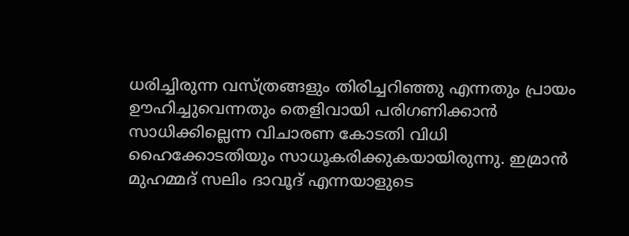ധരിച്ചിരുന്ന വസ്ത്രങ്ങളും തിരിച്ചറിഞ്ഞു എന്നതും പ്രായം ഊഹിച്ചുവെന്നതും ‌തെളിവായി പരിഗണിക്കാന്‍ സാധിക്കില്ലെന്ന വിചാരണ കോടതി വിധി ഹൈക്കോടതിയും സാധൂകരിക്കുകയായിരുന്നു. ഇമ്രാന്‍ മുഹമ്മദ് സലിം ദാവൂദ് എന്നയാളുടെ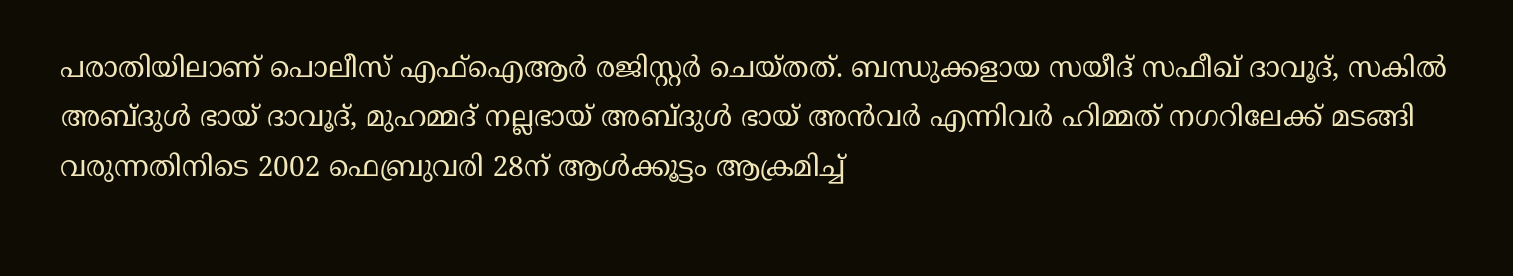പരാതിയിലാണ് പൊലീസ് എഫ്ഐആര്‍ രജിസ്റ്റര്‍ ചെയ്തത്. ബന്ധുക്കളായ സയീദ് സഫീഖ് ദാവൂദ്, സകില്‍ അബ്ദുള്‍ ഭായ് ദാവൂദ്, മുഹമ്മദ് നല്ലഭായ് അബ്ദുള്‍ ഭായ് അന്‍വര്‍ എന്നിവര്‍ ഹിമ്മത് നഗറിലേക്ക് മടങ്ങി വരുന്നതിനിടെ 2002 ഫെബ്രുവരി 28ന് ആള്‍ക്കൂട്ടം ആക്രമിച്ച്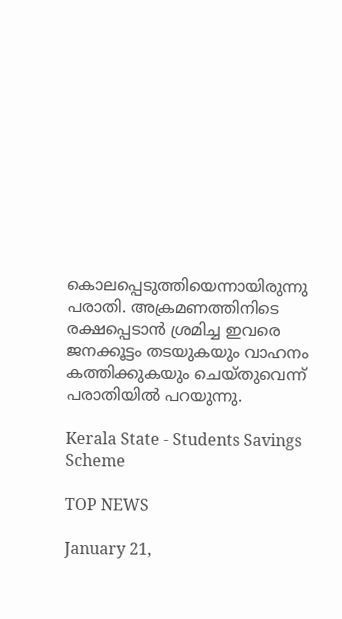കൊലപ്പെടുത്തിയെന്നായിരുന്നു പരാതി. അക്രമണത്തിനിടെ രക്ഷപ്പെടാന്‍ ശ്രമിച്ച ഇവരെ ജനക്കൂട്ടം തടയുകയും വാഹനം കത്തിക്കുകയും ചെയ്തുവെന്ന് പരാതിയില്‍ പറയുന്നു.

Kerala State - Students Savings Scheme

TOP NEWS

January 21,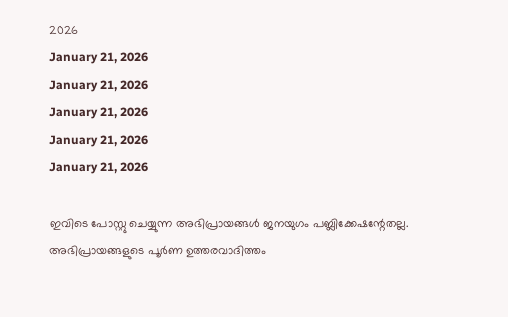2026
January 21, 2026
January 21, 2026
January 21, 2026
January 21, 2026
January 21, 2026

ഇവിടെ പോസ്റ്റു ചെയ്യുന്ന അഭിപ്രായങ്ങള്‍ ജനയുഗം പബ്ലിക്കേഷന്റേതല്ല. അഭിപ്രായങ്ങളുടെ പൂര്‍ണ ഉത്തരവാദിത്തം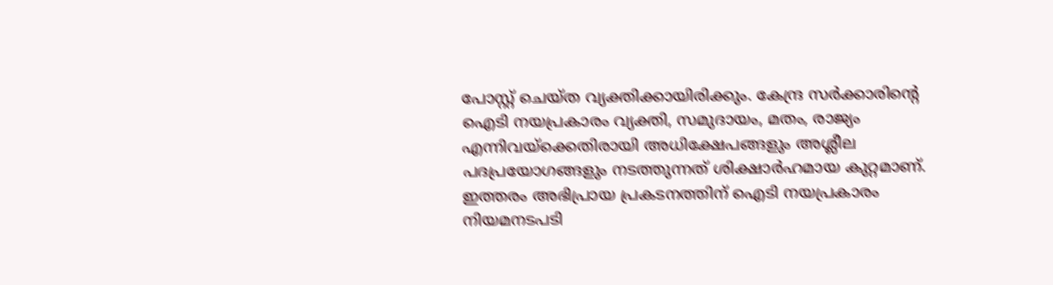പോസ്റ്റ് ചെയ്ത വ്യക്തിക്കായിരിക്കും. കേന്ദ്ര സര്‍ക്കാരിന്റെ ഐടി നയപ്രകാരം വ്യക്തി, സമുദായം, മതം, രാജ്യം എന്നിവയ്‌ക്കെതിരായി അധിക്ഷേപങ്ങളും അശ്ലീല പദപ്രയോഗങ്ങളും നടത്തുന്നത് ശിക്ഷാര്‍ഹമായ കുറ്റമാണ്. ഇത്തരം അഭിപ്രായ പ്രകടനത്തിന് ഐടി നയപ്രകാരം നിയമനടപടി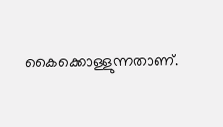കൈക്കൊള്ളുന്നതാണ്.